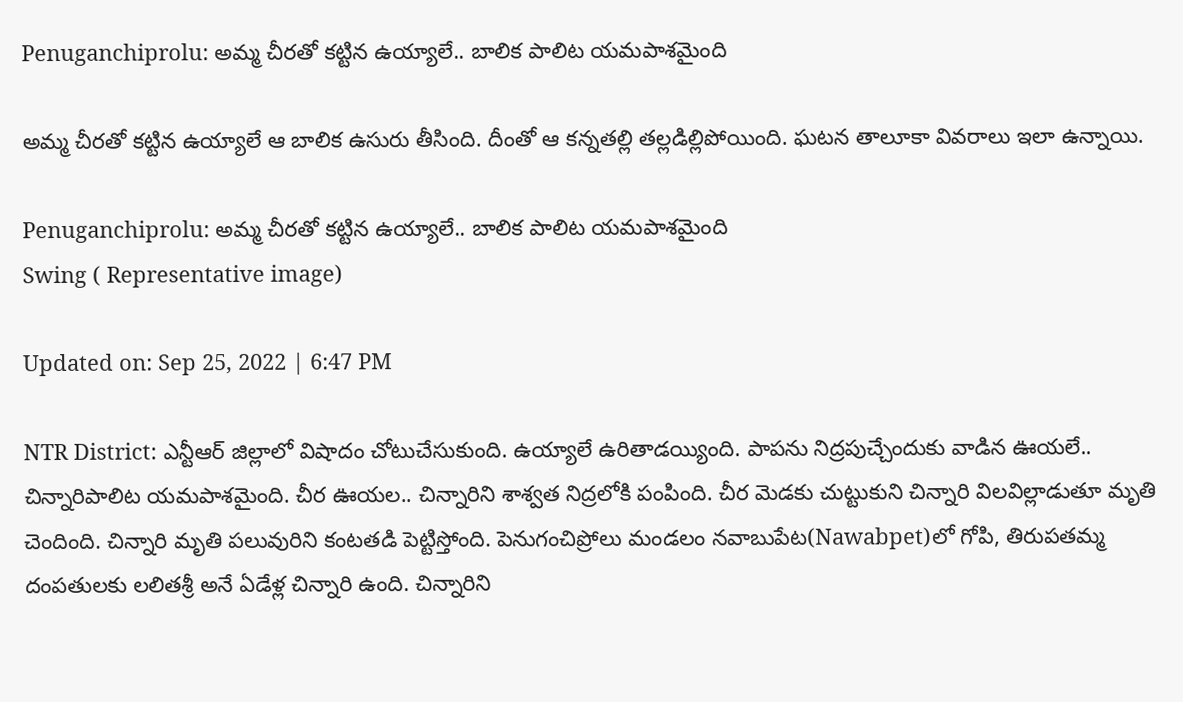Penuganchiprolu: అమ్మ చీరతో కట్టిన ఉయ్యాలే.. బాలిక పాలిట యమపాశమైంది

అమ్మ చీరతో కట్టిన ఉయ్యాలే ఆ బాలిక ఉసురు తీసింది. దీంతో ఆ కన్నతల్లి తల్లడిల్లిపోయింది. ఘటన తాలూకా వివరాలు ఇలా ఉన్నాయి.

Penuganchiprolu: అమ్మ చీరతో కట్టిన ఉయ్యాలే.. బాలిక పాలిట యమపాశమైంది
Swing ( Representative image)

Updated on: Sep 25, 2022 | 6:47 PM

NTR District: ఎన్టీఆర్‌ జిల్లాలో విషాదం చోటుచేసుకుంది. ఉయ్యాలే ఉరితాడయ్యింది. పాపను నిద్రపుచ్చేందుకు వాడిన ఊయలే.. చిన్నారిపాలిట యమపాశమైంది. చీర ఊయల.. చిన్నారిని శాశ్వత నిద్రలోకి పంపింది. చీర మెడకు చుట్టుకుని చిన్నారి విలవిల్లాడుతూ మృతి చెందింది. చిన్నారి మృతి పలువురిని కంటతడి పెట్టిస్తోంది. పెనుగంచిప్రోలు మండలం నవాబుపేట(Nawabpet)లో గోపి, తిరుపతమ్మ దంపతులకు లలితశ్రీ అనే ఏడేళ్ల చిన్నారి ఉంది. చిన్నారిని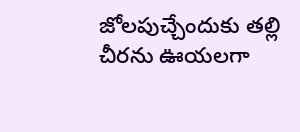జోలపుచ్చేందుకు తల్లి చీరను ఊయలగా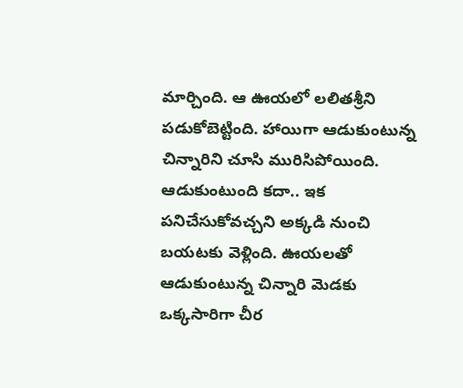మార్చింది. ఆ ఊయలో లలితశ్రీని పడుకోబెట్టింది. హాయిగా ఆడుకుంటున్న చిన్నారిని చూసి మురిసిపోయింది. ఆడుకుంటుంది కదా.. ఇక పనిచేసుకోవచ్చని అక్కడి నుంచి బయటకు వెళ్లింది. ఊయలతో ఆడుకుంటున్న చిన్నారి మెడకు ఒక్కసారిగా చీర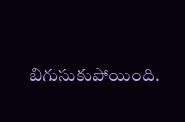బిగుసుకుపోయింది.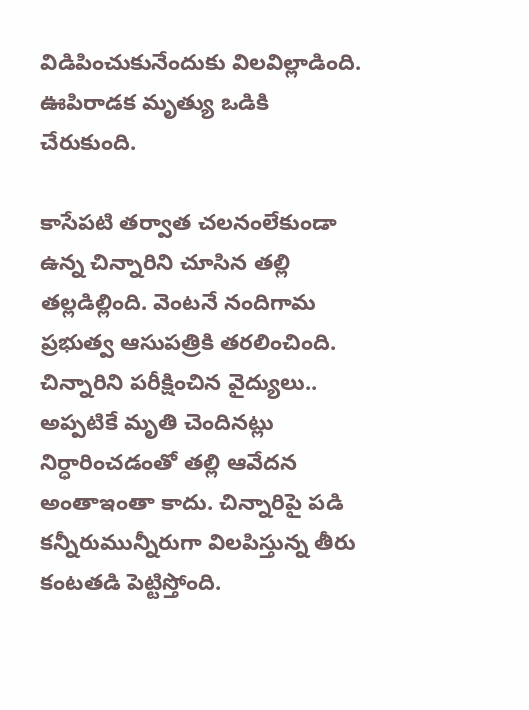విడిపించుకునేందుకు విలవిల్లాడింది. ఊపిరాడక మృత్యు ఒడికి చేరుకుంది.

కాసేపటి తర్వాత చలనంలేకుండా ఉన్న చిన్నారిని చూసిన తల్లి తల్లడిల్లింది. వెంటనే నందిగామ ప్రభుత్వ ఆసుపత్రికి తరలించింది. చిన్నారిని పరీక్షించిన వైద్యులు.. అప్పటికే మృతి చెందినట్లు నిర్ధారించడంతో తల్లి ఆవేదన అంతాఇంతా కాదు. చిన్నారిపై పడి కన్నీరుమున్నీరుగా విలపిస్తున్న తీరు కంటతడి పెట్టిస్తోంది.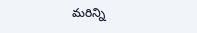మరిన్ని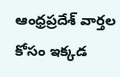ఆంధ్రప్రదేశ్ వార్తల కోసం ఇక్కడ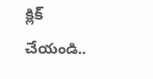క్లిక్ చేయండి..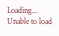Loading...
Unable to load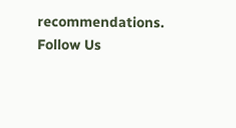recommendations.
Follow Us